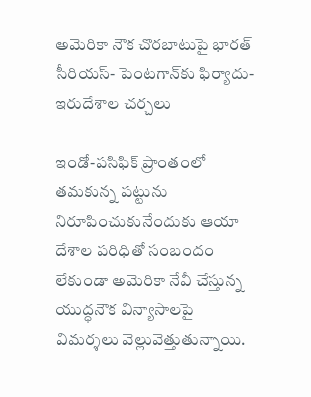అమెరికా నౌక చొరబాటుపై భారత్‌ సీరియస్‌- పెంటగాన్‌కు ఫిర్యాదు- ఇరుదేశాల చర్చలు

ఇండో-పసిఫిక్ ప్రాంతంలో తమకున్న పట్టును నిరూపించుకునేందుకు ఆయా దేశాల పరిధితో సంబందం లేకుండా అమెరికా నేవీ చేస్తున్న యుద్ధనౌక విన్యాసాలపై విమర్శలు వెల్లువెత్తుతున్నాయి.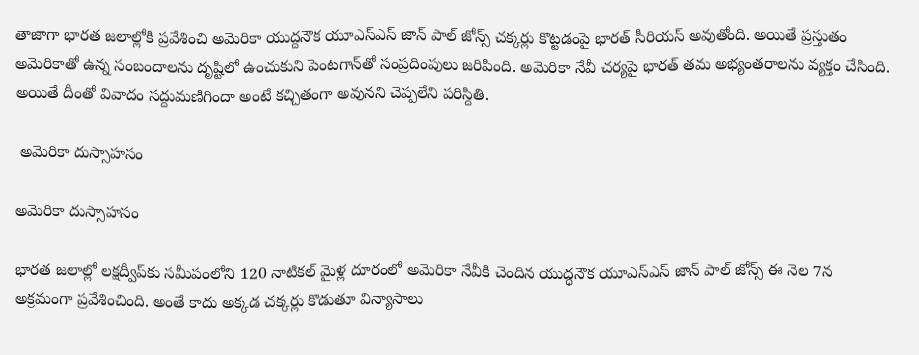తాజాగా భారత జలాల్లోకి ప్రవేశించి అమెరికా యుద్దనౌక యూఎస్‌ఎస్ జాన్ పాల్‌ జోన్స్‌ చక్కర్లు కొట్టడంపై భారత్‌ సీరియస్‌ అవుతోంది. అయితే ప్రస్తుతం అమెరికాతో ఉన్న సంబందాలను దృష్టిలో ఉంచుకుని పెంటగాన్‌తో సంప్రదింపులు జరిపింది. అమెరికా నేవీ చర్యపై భారత్‌ తమ అభ్యంతరాలను వ్యక్తం చేసింది. అయితే దీంతో వివాదం సద్దుమణిగిందా అంటే కచ్చితంగా అవునని చెప్పలేని పరిస్దితి.

 అమెరికా దుస్సాహసం

అమెరికా దుస్సాహసం

భారత జలాల్లో లక్షద్వీప్‌కు సమీపంలోని 120 నాటికల్ మైళ్ల దూరంలో అమెరికా నేవీకి చెందిన యుద్ధనౌక యూఎస్‌ఎస్ జాన్ పాల్‌ జోన్స్‌ ఈ నెల 7న అక్రమంగా ప్రవేశించింది. అంతే కాదు అక్కడ చక్కర్లు కొడుతూ విన్యాసాలు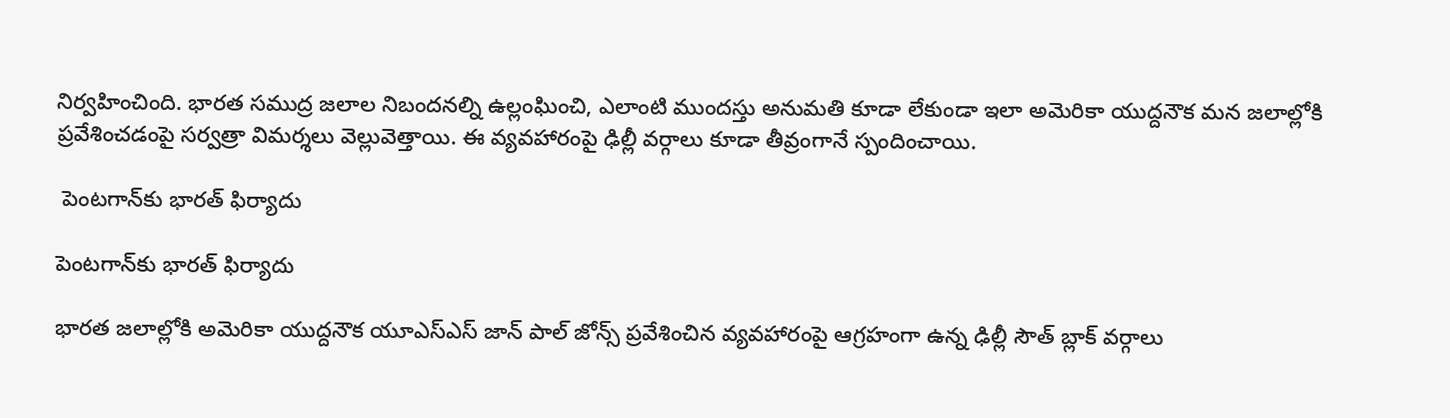నిర్వహించింది. భారత సముద్ర జలాల నిబందనల్ని ఉల్లంఘించి, ఎలాంటి ముందస్తు అనుమతి కూడా లేకుండా ఇలా అమెరికా యుద్దనౌక మన జలాల్లోకి ప్రవేశించడంపై సర్వత్రా విమర్శలు వెల్లువెత్తాయి. ఈ వ్యవహారంపై ఢిల్లీ వర్గాలు కూడా తీవ్రంగానే స్పందించాయి.

 పెంటగాన్‌కు భారత్ ఫిర్యాదు

పెంటగాన్‌కు భారత్ ఫిర్యాదు

భారత జలాల్లోకి అమెరికా యుద్దనౌక యూఎస్ఎస్‌ జాన్ పాల్‌ జోన్స్‌ ప్రవేశించిన వ్యవహారంపై ఆగ్రహంగా ఉన్న ఢిల్లీ సౌత్‌ బ్లాక్‌ వర్గాలు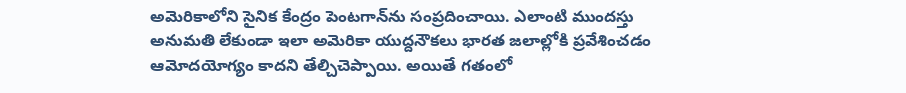అమెరికాలోని సైనిక కేంద్రం పెంటగాన్‌ను సంప్రదించాయి. ఎలాంటి ముందస్తు అనుమతి లేకుండా ఇలా అమెరికా యుద్దనౌకలు భారత జలాల్లోకి ప్రవేశించడం ఆమోదయోగ్యం కాదని తేల్చిచెప్పాయి. అయితే గతంలో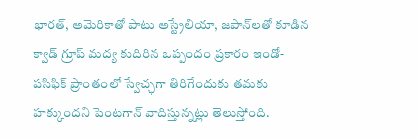భారత్‌, అమెరికాతో పాటు అస్ట్రేలియా, జపాన్‌లతో కూడిన క్వాడ్‌ గ్రూప్‌ మద్య కుదిరిన ఒప్పందం ప్రకారం ఇండో-పసిఫిక్ ప్రాంతంలో స్వేచ్ఛగా తిరిగేందుకు తమకు హక్కుందని పెంటగాన్‌ వాదిస్తున్నట్లు తెలుస్తోంది.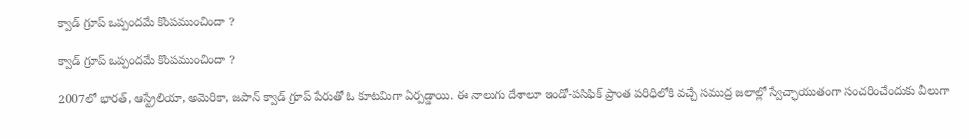క్వాడ్‌ గ్రూప్‌ ఒప్పందమే కొంపముంచిందా ?

క్వాడ్‌ గ్రూప్‌ ఒప్పందమే కొంపముంచిందా ?

2007లో భారత్‌, ఆస్ట్రేలియా, అమెరికా, జపాన్ క్వాడ్‌ గ్రూప్‌ పేరుతో ఓ కూటమిగా ఏర్పడ్డాయి. ఈ నాలుగు దేశాలూ ఇండో-పసిఫిక్‌ ప్రాంత పరిధిలోకి వచ్చే సముద్ర జలాల్లో స్వేచ్ఛాయుతంగా సంచరించేందుకు వీలుగా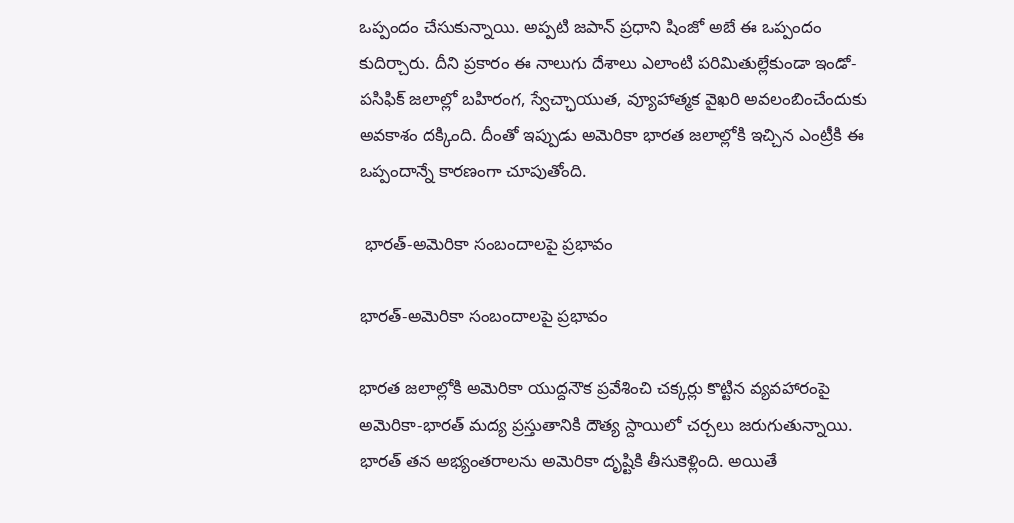ఒప్పందం చేసుకున్నాయి. అప్పటి జపాన్‌ ప్రధాని షింజో అబే ఈ ఒప్పందం కుదిర్చారు. దీని ప్రకారం ఈ నాలుగు దేశాలు ఎలాంటి పరిమితుల్లేకుండా ఇండో-పసిఫిక్‌ జలాల్లో బహిరంగ, స్వేచ్ఛాయుత, వ్యూహాత్మక వైఖరి అవలంబించేందుకు అవకాశం దక్కింది. దీంతో ఇప్పుడు అమెరికా భారత జలాల్లోకి ఇచ్చిన ఎంట్రీకి ఈ ఒప్పందాన్నే కారణంగా చూపుతోంది.

 భారత్‌-అమెరికా సంబందాలపై ప్రభావం

భారత్‌-అమెరికా సంబందాలపై ప్రభావం

భారత జలాల్లోకి అమెరికా యుద్దనౌక ప్రవేశించి చక్కర్లు కొట్టిన వ్యవహారంపై అమెరికా-భారత్ మద్య ప్రస్తుతానికి దౌత్య స్దాయిలో చర్చలు జరుగుతున్నాయి. భారత్‌ తన అభ్యంతరాలను అమెరికా దృష్టికి తీసుకెళ్లింది. అయితే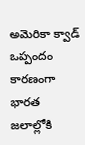అమెరికా క్వాడ్‌ ఒప్పందం కారణంగా భారత జలాల్లోకి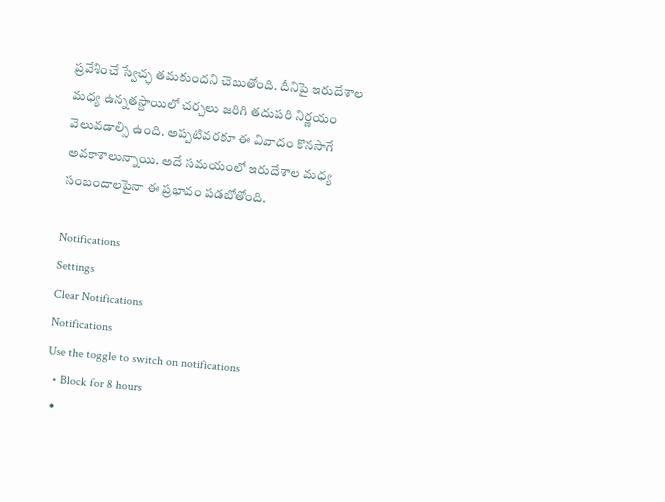ప్రవేశించే స్వేచ్ఛ తమకుందని చెబుతోంది. దీనిపై ఇరుదేశాల మధ్య ఉన్నతస్దాయిలో చర్చలు జరిగి తదుపరి నిర్ణయం వెలువడాల్సి ఉంది. అప్పటివరకూ ఈ వివాదం కొనసాగే అవకాశాలున్నాయి. అదే సమయంలో ఇరుదేశాల మధ్య సంబందాలపైనా ఈ ప్రభావం పడబోతోంది.

Notifications
Settings
Clear Notifications
Notifications
Use the toggle to switch on notifications
  • Block for 8 hours
  •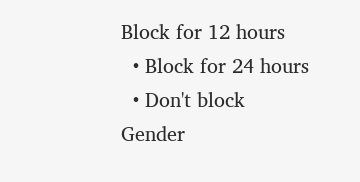Block for 12 hours
  • Block for 24 hours
  • Don't block
Gender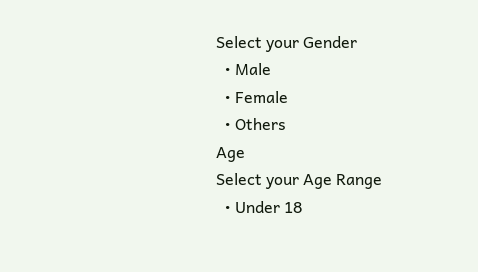Select your Gender
  • Male
  • Female
  • Others
Age
Select your Age Range
  • Under 18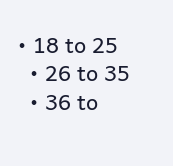• 18 to 25
  • 26 to 35
  • 36 to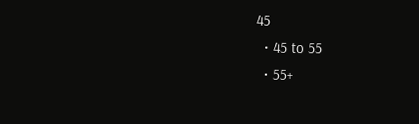45
  • 45 to 55
  • 55+